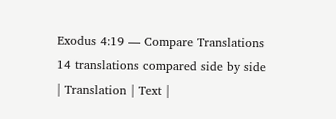Exodus 4:19 — Compare Translations
14 translations compared side by side
| Translation | Text |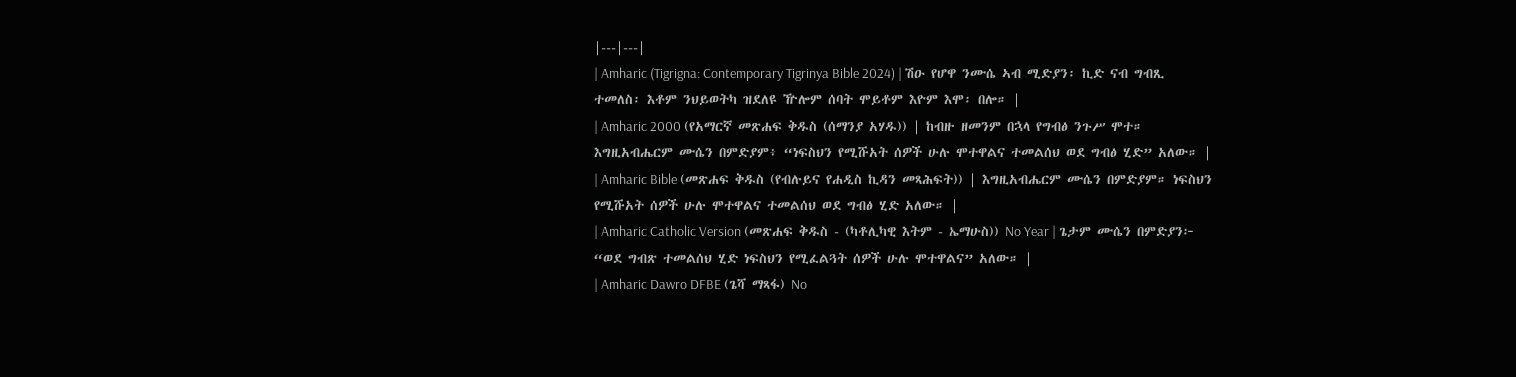|---|---|
| Amharic (Tigrigna: Contemporary Tigrinya Bible 2024) | ሽዑ የሆዋ ንሙሴ ኣብ ሚድያን፡ ኪድ ናብ ግብጺ ተመለስ፡ እቶም ንህይወትካ ዝደለዩ ዅሎም ሰባት ሞይቶም እዮም እሞ፡ በሎ። |
| Amharic 2000 (የአማርኛ መጽሐፍ ቅዱስ (ሰማንያ አሃዱ)) | ከብዙ ዘመንም በኋላ የግብፅ ንጉሥ ሞተ። እግዚአብሔርም ሙሴን በምድያም፥ “ነፍስህን የሚሹአት ሰዎች ሁሉ ሞተዋልና ተመልሰህ ወደ ግብፅ ሂድ” አለው። |
| Amharic Bible (መጽሐፍ ቅዱስ (የብሉይና የሐዲስ ኪዳን መጻሕፍት)) | እግዚአብሔርም ሙሴን በምድያም። ነፍስህን የሚሹአት ሰዎች ሁሉ ሞተዋልና ተመልሰህ ወደ ግብፅ ሂድ አለው። |
| Amharic Catholic Version (መጽሐፍ ቅዱስ - (ካቶሊካዊ እትም - ኤማሁስ)) No Year | ጌታም ሙሴን በምድያን፦ “ወደ ግብጽ ተመልሰህ ሂድ ነፍስህን የሚፈልጓት ሰዎች ሁሉ ሞተዋልና” አለው። |
| Amharic Dawro DFBE (ጌሻ ማጻፋ) No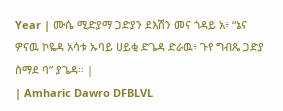Year | ሙሴ ሚድያማ ጋድያን ደእሽን መና ጎዳይ አ፥ “ኔና ዎናዉ ኮዬዳ አሳቱ ኡባይ ሀይቂ ድጌዳ ድራዉ፥ ጉየ ግብጼ ጋድያ ስማደ ባ” ያጌዳ። |
| Amharic Dawro DFBLVL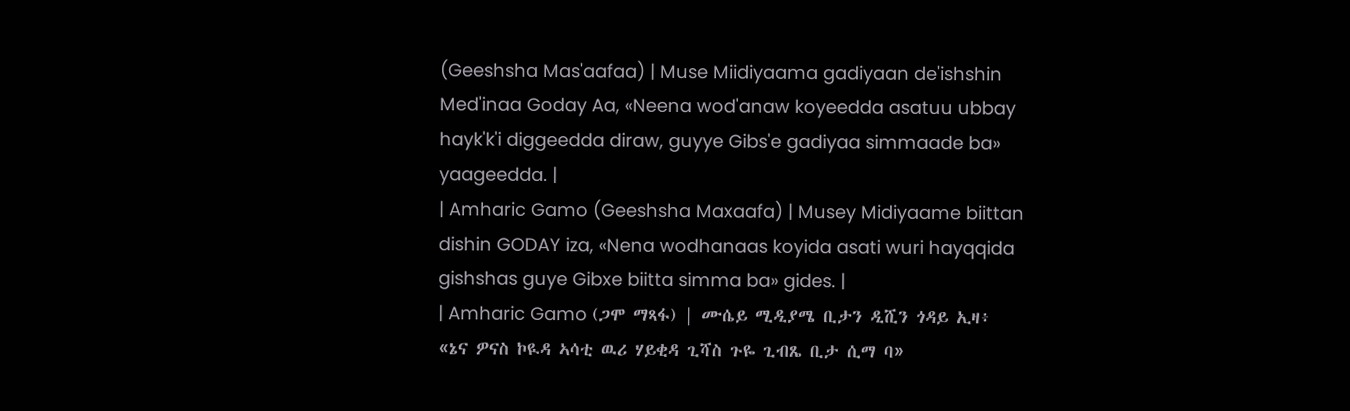(Geeshsha Mas'aafaa) | Muse Miidiyaama gadiyaan de'ishshin Med'inaa Goday Aa, «Neena wod'anaw koyeedda asatuu ubbay hayk'k'i diggeedda diraw, guyye Gibs'e gadiyaa simmaade ba» yaageedda. |
| Amharic Gamo (Geeshsha Maxaafa) | Musey Midiyaame biittan dishin GODAY iza, «Nena wodhanaas koyida asati wuri hayqqida gishshas guye Gibxe biitta simma ba» gides. |
| Amharic Gamo (ጋሞ ማጻፋ) | ሙሴይ ሚዲያሜ ቢታን ዲሺን ጎዳይ ኢዛ፥ «ኔና ዎናስ ኮዪዳ ኣሳቲ ዉሪ ሃይቂዳ ጊሻስ ጉዬ ጊብጼ ቢታ ሲማ ባ»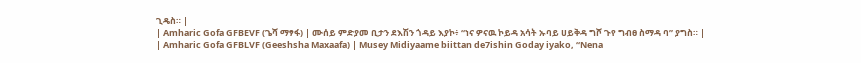ጊዴስ። |
| Amharic Gofa GFBEVF (ጌሻ ማፃፋ) | ሙሰይ ምድያመ ቢታን ደእሽን ጎዳይ እያኮ፥ “ነና ዎናዉ ኮይዳ አሳት ኡባይ ሀይቅዳ ግሾ ጉየ ግብፀ ስማዳ ባ” ያግስ። |
| Amharic Gofa GFBLVF (Geeshsha Maxaafa) | Musey Midiyaame biittan de7ishin Goday iyako, “Nena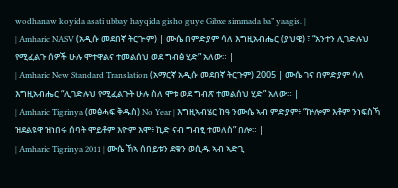wodhanaw koyida asati ubbay hayqida gisho guye Gibxe simmada ba” yaagis. |
| Amharic NASV (አዲሱ መደበኛ ትርጒም) | ሙሴ በምድያም ሳለ እግዚአብሔር (ያህዌ) ፣ “አንተን ሊገድሉህ የሚፈልጉ ሰዎች ሁሉ ሞተዋልና ተመልሰህ ወደ ግብፅ ሂድ” አለው። |
| Amharic New Standard Translation (አማርኛ አዲሱ መደበኛ ትርጉም) 2005 | ሙሴ ገና በምድያም ሳለ እግዚአብሔር “ሊገድሉህ የሚፈልጉት ሁሉ ስለ ሞቱ ወደ ግብጽ ተመልሰህ ሂድ” አለው። |
| Amharic Tigrinya (መፅሓፍ ቅዱስ) No Year | እግዚኣብሄር ከዓ ንሙሴ ኣብ ምድያም፥ “ኵሎም እቶም ንነፍስኻ ዝደልዩዋ ዝነበሩ ሰባት ሞይቶም እዮም እሞ፥ ኪድ ናብ ግብፂ ተመለስ” በሎ። |
| Amharic Tigrinya 2011 | ሙሴ ኸኣ ሰበይቱን ደቁን ወሲዱ ኣብ ኣድጊ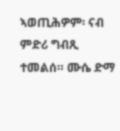ኣወጢሕዎም፡ ናብ ምድሪ ግብጺ ተመልሰ። ሙሴ ድማ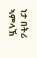ነታ በትሪ ኣምላኽ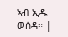ኣብ ኢዱ ወሰዳ። |